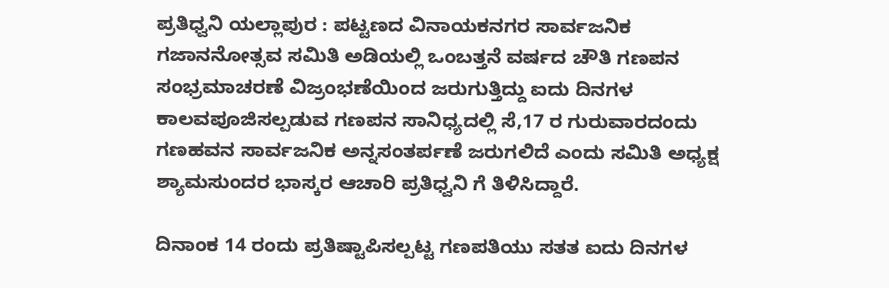ಪ್ರತಿಧ್ವನಿ ಯಲ್ಲಾಪುರ : ಪಟ್ಟಣದ ವಿನಾಯಕನಗರ ಸಾರ್ವಜನಿಕ ಗಜಾನನೋತ್ಸವ ಸಮಿತಿ ಅಡಿಯಲ್ಲಿ ಒಂಬತ್ತನೆ ವರ್ಷದ ಚೌತಿ ಗಣಪನ ಸಂಭ್ರಮಾಚರಣೆ ವಿಜ್ರಂಭಣೆಯಿಂದ ಜರುಗುತ್ತಿದ್ದು ಐದು ದಿನಗಳ ಕಾಲವಪೂಜಿಸಲ್ಪಡುವ ಗಣಪನ ಸಾನಿಧ್ಯದಲ್ಲಿ ಸೆ,17 ರ ಗುರುವಾರದಂದು ಗಣಹವನ ಸಾರ್ವಜನಿಕ ಅನ್ನಸಂತರ್ಪಣೆ ಜರುಗಲಿದೆ ಎಂದು ಸಮಿತಿ ಅಧ್ಯಕ್ಷ ಶ್ಯಾಮಸುಂದರ ಭಾಸ್ಕರ ಆಚಾರಿ ಪ್ರತಿಧ್ವನಿ ಗೆ ತಿಳಿಸಿದ್ದಾರೆ.

ದಿನಾಂಕ 14 ರಂದು ಪ್ರತಿಷ್ಟಾಪಿಸಲ್ಪಟ್ಟ ಗಣಪತಿಯು ಸತತ ಐದು ದಿನಗಳ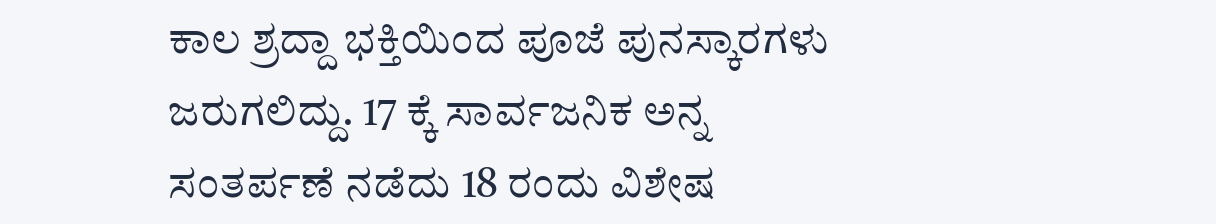ಕಾಲ ಶ್ರದ್ದಾ ಭಕ್ತಿಯಿಂದ ಪೂಜೆ ಪುನಸ್ಕಾರಗಳು ಜರುಗಲಿದ್ದು. 17 ಕ್ಕೆ ಸಾರ್ವಜನಿಕ ಅನ್ನ ಸಂತರ್ಪಣೆ ನಡೆದು 18 ರಂದು ವಿಶೇಷ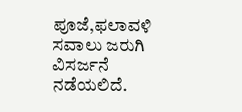ಪೂಜೆ,ಫಲಾವಳಿ ಸವಾಲು ಜರುಗಿ ವಿಸರ್ಜನೆ ನಡೆಯಲಿದೆ.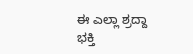ಈ ಎಲ್ಲಾ ಶ್ರದ್ದಾ ಭಕ್ತಿ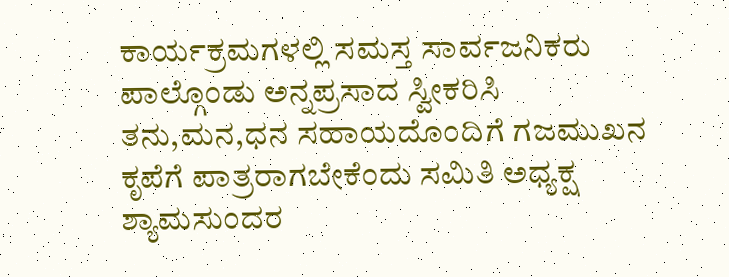ಕಾರ್ಯಕ್ರಮಗಳಲ್ಲಿ ಸಮಸ್ತ ಸಾರ್ವಜನಿಕರು ಪಾಲ್ಗೊಂಡು ಅನ್ನಪ್ರಸಾದ ಸ್ವೀಕರಿಸಿ ತನು,ಮನ,ಧನ ಸಹಾಯದೊಂದಿಗೆ ಗಜಮುಖನ ಕೃಪೆಗೆ ಪಾತ್ರರಾಗಬೇಕೆಂದು ಸಮಿತಿ ಅಧ್ಯಕ್ಷ ಶ್ಯಾಮಸುಂದರ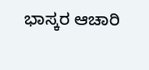ಭಾಸ್ಕರ ಆಚಾರಿ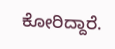ಕೋರಿದ್ದಾರೆ.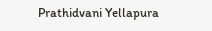Prathidvani Yellapura